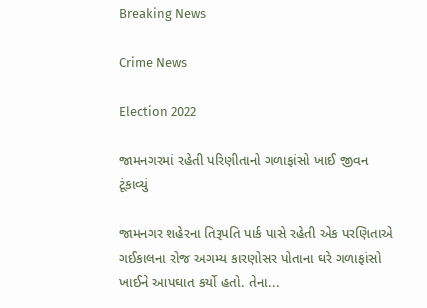Breaking News

Crime News

Election 2022

જામનગરમાં રહેતી પરિણીતાનો ગળાફાંસો ખાઈ જીવન ટૂંકાવ્યું

જામનગર શહેરના તિરૂપતિ પાર્ક પાસે રહેતી એક પરણિતાએ ગઈકાલના રોજ અગમ્ય કારણોસર પોતાના ઘરે ગળાફાંસો ખાઈને આપઘાત કર્યો હતો. તેના...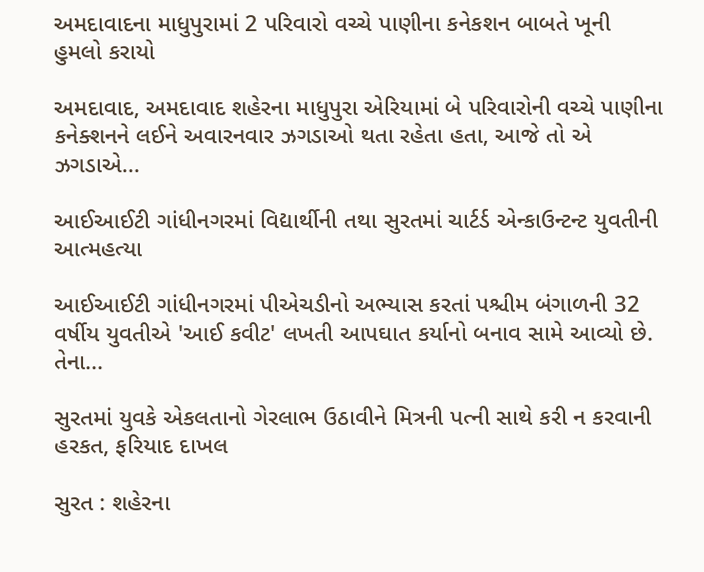અમદાવાદના માધુપુરામાં 2 પરિવારો વચ્ચે પાણીના કનેકશન બાબતે ખૂની હુમલો કરાયો

અમદાવાદ, અમદાવાદ શહેરના માધુપુરા એરિયામાં બે પરિવારોની વચ્ચે પાણીના કનેક્શનને લઈને અવારનવાર ઝગડાઓ થતા રહેતા હતા, આજે તો એ ઝગડાએ...

આઈઆઈટી ગાંધીનગરમાં વિદ્યાર્થીની તથા સુરતમાં ચાર્ટર્ડ એન્કાઉન્ટન્ટ યુવતીની આત્મહત્યા

આઈઆઈટી ગાંધીનગરમાં પીએચડીનો અભ્યાસ કરતાં પશ્ચીમ બંગાળની 32 વર્ષીય યુવતીએ 'આઈ કવીટ' લખતી આપઘાત કર્યાનો બનાવ સામે આવ્યો છે. તેના...

સુરતમાં યુવકે એકલતાનો ગેરલાભ ઉઠાવીને મિત્રની પત્ની સાથે કરી ન કરવાની હરકત, ફરિયાદ દાખલ

સુરત : શહેરના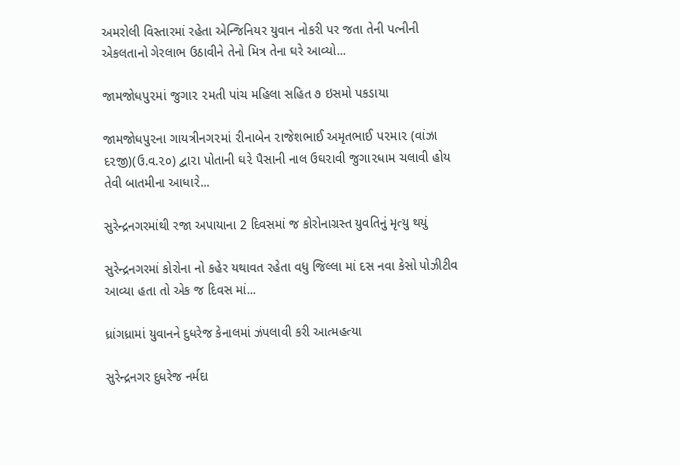અમરોલી વિસ્તારમાં રહેતા એન્જિનિયર યુવાન નોકરી પર જતા તેની પત્નીની એકલતાનો ગેરલાભ ઉઠાવીને તેનો મિત્ર તેના ઘરે આવ્યો...

જામજોધપુ૨માં જુગા૨ ૨મતી પાંચ મહિલા સહિત ૭ ઇસમો પકડાયા

જામજોધપુ૨ના ગાયત્રીનગ૨માં ૨ીનાબેન ૨ાજેશભાઈ અમૃતભાઈ પ૨મા૨ (વાંઝા દ૨જી)(ઉ.વ.૨૦) દ્વા૨ા પોતાની ઘ૨ે પૈસાની નાલ ઉઘ૨ાવી જુગા૨ધામ ચલાવી હોય તેવી બાતમીના આધા૨ે...

સુરેન્દ્રનગરમાંથી રજા અપાયાના 2 દિવસમાં જ કોરોનાગ્રસ્ત યુવતિનું મૃત્યુ થયું

સુરેન્દ્રનગરમાં કોરોના નો કહેર યથાવત રહેતા વધુ જિલ્લા માં દસ નવા કેસો પોઝીટીવ આવ્યા હતા તો એક જ દિવસ માં...

ધ્રાંગધ્રામાં યુવાનને દુધરેજ કેનાલમાં ઝંપલાવી કરી આત્મહત્યા

સુરેન્દ્રનગર દુધરેજ નર્મદા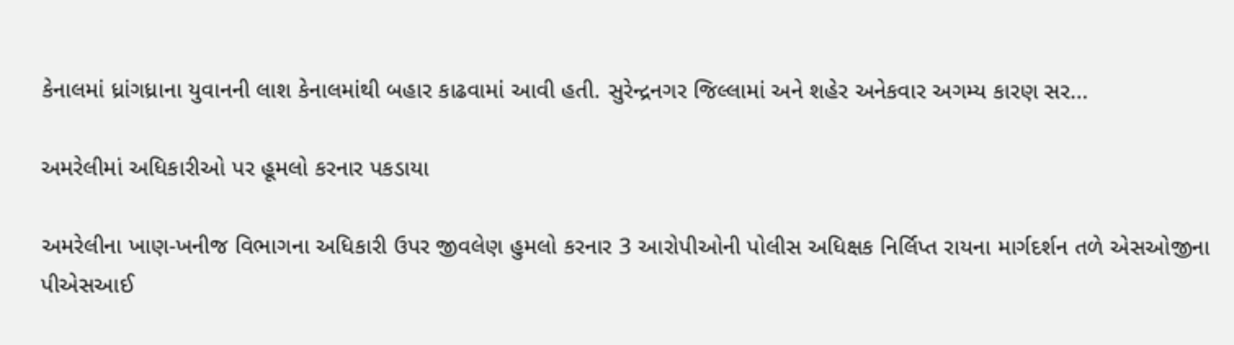કેનાલમાં ધ્રાંગધ્રાના યુવાનની લાશ કેનાલમાંથી બહાર કાઢવામાં આવી હતી. સુરેન્દ્રનગર જિલ્લામાં અને શહેર અનેકવાર અગમ્ય કારણ સર...

અમરેલીમાં અધિકારીઓ પર હૂમલો કરનાર પકડાયા

અમરેલીના ખાણ-ખનીજ વિભાગના અધિકારી ઉપર જીવલેણ હુમલો કરનાર 3 આરોપીઓની પોલીસ અધિક્ષક નિર્લિપ્ત રાયના માર્ગદર્શન તળે એસઓજીના પીએસઆઈ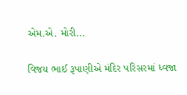એમ.એ. મોરી...

વિજય ભાઈ રૂપાણીએ મંદિર પરિસરમાં ધ્વજા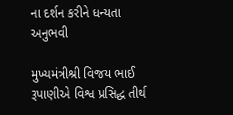ના દર્શન કરીને ધન્યતા અનુભવી

મુખ્યમંત્રીશ્રી વિજય ભાઈ રૂપાણીએ વિશ્વ પ્રસિદ્ધ તીર્થ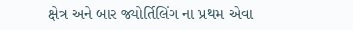ક્ષેત્ર અને બાર જ્યોર્તિલિંગ ના પ્રથમ એવા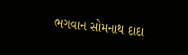ભગવાન સોમનાથ દાદા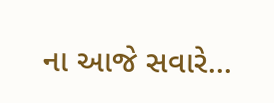ના આજે સવારે...